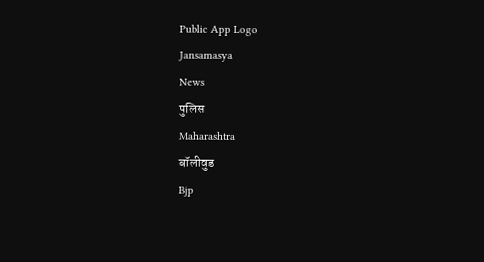Public App Logo
Jansamasya
News
पुलिस
Maharashtra
बॉलीवुड
Bjp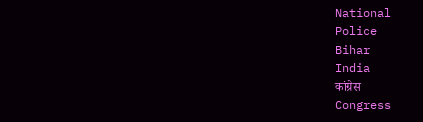National
Police
Bihar
India
कांग्रेस
Congress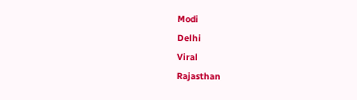Modi
Delhi
Viral
Rajasthan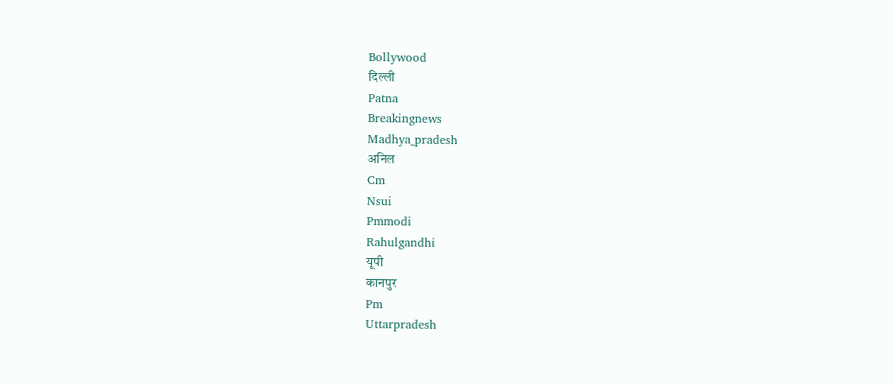Bollywood
दिल्ली
Patna
Breakingnews
Madhya_pradesh
अनिल
Cm
Nsui
Pmmodi
Rahulgandhi
यूपी
कानपुर
Pm
Uttarpradesh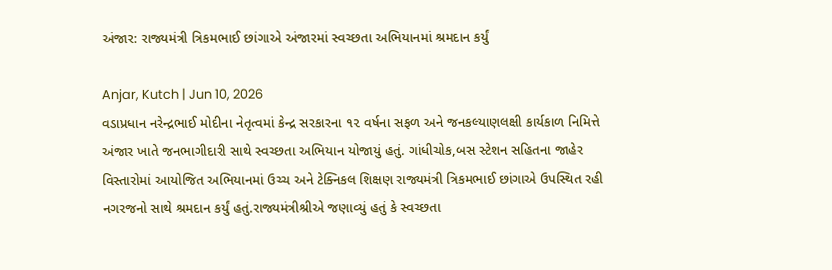અંજાર: રાજ્યમંત્રી ત્રિકમભાઈ છાંગાએ અંજારમાં સ્વચ્છતા અભિયાનમાં શ્રમદાન કર્યું

Anjar, Kutch | Jun 10, 2026
વડાપ્રધાન નરેન્દ્રભાઈ મોદીના નેતૃત્વમાં કેન્દ્ર સરકારના ૧૨ વર્ષના સફળ અને જનકલ્યાણલક્ષી કાર્યકાળ નિમિત્તે અંજાર ખાતે જનભાગીદારી સાથે સ્વચ્છતા અભિયાન યોજાયું હતું. ગાંધીચોક,બસ સ્ટેશન સહિતના જાહેર વિસ્તારોમાં આયોજિત અભિયાનમાં ઉચ્ચ અને ટેક્નિકલ શિક્ષણ રાજ્યમંત્રી ત્રિકમભાઈ છાંગાએ ઉપસ્થિત રહી નગરજનો સાથે શ્રમદાન કર્યું હતું.રાજ્યમંત્રીશ્રીએ જણાવ્યું હતું કે સ્વચ્છતા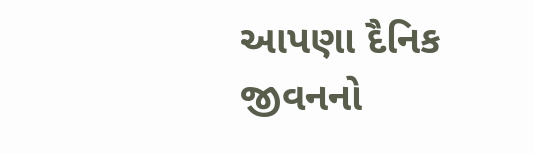આપણા દૈનિક જીવનનો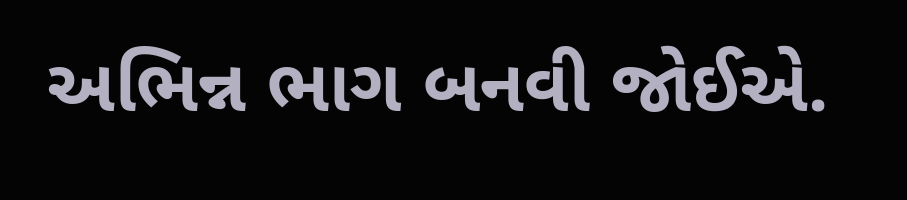અભિન્ન ભાગ બનવી જોઈએ.